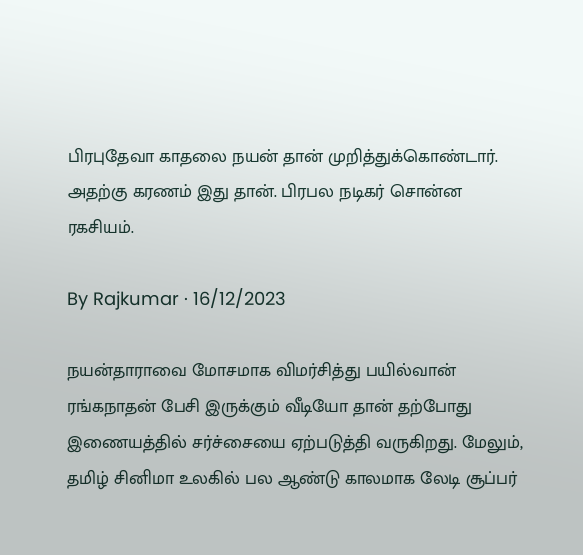பிரபுதேவா காதலை நயன் தான் முறித்துக்கொண்டார். அதற்கு கரணம் இது தான். பிரபல நடிகர் சொன்ன ரகசியம்.

By Rajkumar · 16/12/2023

நயன்தாராவை மோசமாக விமர்சித்து பயில்வான் ரங்கநாதன் பேசி இருக்கும் வீடியோ தான் தற்போது இணையத்தில் சர்ச்சையை ஏற்படுத்தி வருகிறது. மேலும், தமிழ் சினிமா உலகில் பல ஆண்டு காலமாக லேடி சூப்பர்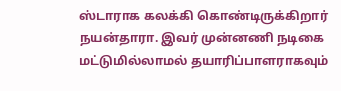ஸ்டாராக கலக்கி கொண்டிருக்கிறார் நயன்தாரா. இவர் முன்னணி நடிகை மட்டுமில்லாமல் தயாரிப்பாளராகவும்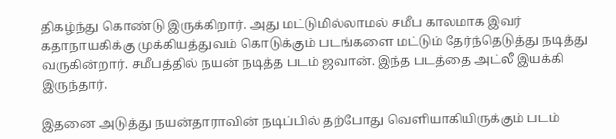திகழ்ந்து கொண்டு இருக்கிறார். அது மட்டுமில்லாமல் சமீப காலமாக இவர் கதாநாயகிக்கு முக்கியத்துவம் கொடுக்கும் படங்களை மட்டும் தேர்ந்தெடுத்து நடித்து வருகின்றார். சமீபத்தில் நயன் நடித்த படம் ஜவான். இந்த படத்தை அட்லீ இயக்கி இருந்தார்.

இதனை அடுத்து நயன்தாராவின் நடிப்பில் தற்போது வெளியாகியிருக்கும் படம்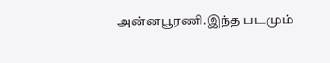அன்னபூரணி.இந்த படமும்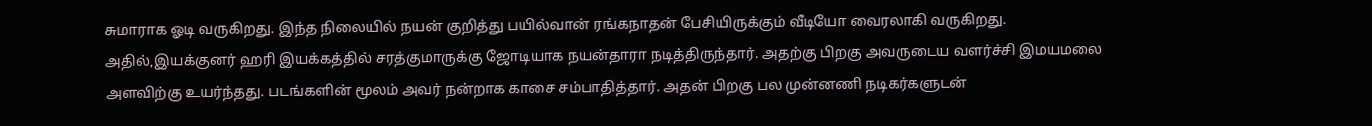சுமாராக ஓடி வருகிறது. இந்த நிலையில் நயன் குறித்து பயில்வான் ரங்கநாதன் பேசியிருக்கும் வீடியோ வைரலாகி வருகிறது. அதில்,இயக்குனர் ஹரி இயக்கத்தில் சரத்குமாருக்கு ஜோடியாக நயன்தாரா நடித்திருந்தார். அதற்கு பிறகு அவருடைய வளர்ச்சி இமயமலை அளவிற்கு உயர்ந்தது. படங்களின் மூலம் அவர் நன்றாக காசை சம்பாதித்தார். அதன் பிறகு பல முன்னணி நடிகர்களுடன்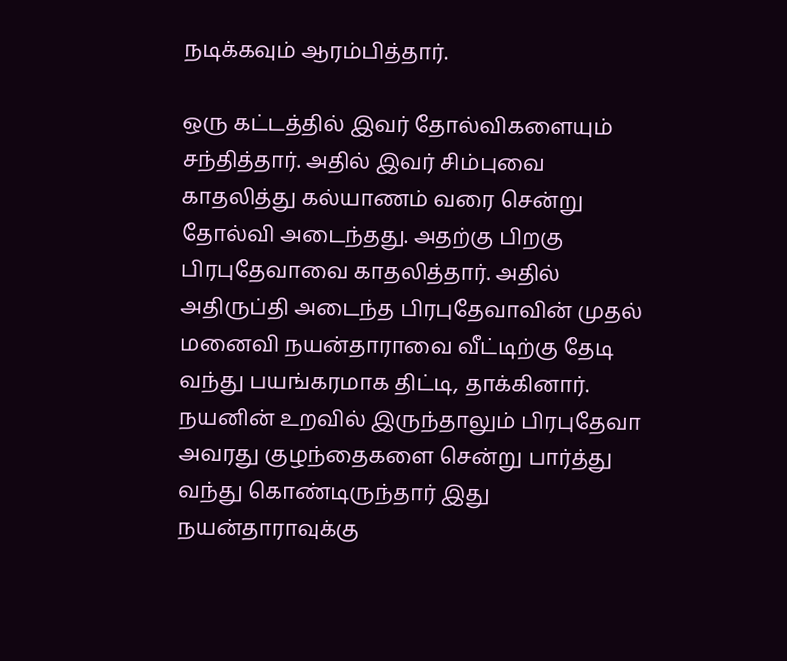நடிக்கவும் ஆரம்பித்தார்.

ஒரு கட்டத்தில் இவர் தோல்விகளையும் சந்தித்தார். அதில் இவர் சிம்புவை காதலித்து கல்யாணம் வரை சென்று தோல்வி அடைந்தது. அதற்கு பிறகு பிரபுதேவாவை காதலித்தார். அதில் அதிருப்தி அடைந்த பிரபுதேவாவின் முதல் மனைவி நயன்தாராவை வீட்டிற்கு தேடி வந்து பயங்கரமாக திட்டி, தாக்கினார். நயனின் உறவில் இருந்தாலும் பிரபுதேவா அவரது குழந்தைகளை சென்று பார்த்து வந்து கொண்டிருந்தார் இது நயன்தாராவுக்கு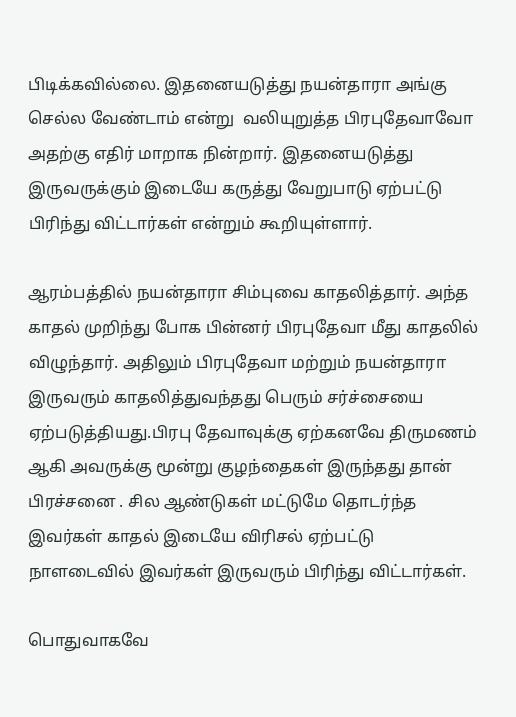பிடிக்கவில்லை. இதனையடுத்து நயன்தாரா அங்கு செல்ல வேண்டாம் என்று  வலியுறுத்த பிரபுதேவாவோ அதற்கு எதிர் மாறாக நின்றார். இதனையடுத்து இருவருக்கும் இடையே கருத்து வேறுபாடு ஏற்பட்டு பிரிந்து விட்டார்கள் என்றும் கூறியுள்ளார்.

ஆரம்பத்தில் நயன்தாரா சிம்புவை காதலித்தார். அந்த காதல் முறிந்து போக பின்னர் பிரபுதேவா மீது காதலில் விழுந்தார். அதிலும் பிரபுதேவா மற்றும் நயன்தாரா இருவரும் காதலித்துவந்தது பெரும் சர்ச்சையை ஏற்படுத்தியது.பிரபு தேவாவுக்கு ஏற்கனவே திருமணம் ஆகி அவருக்கு மூன்று குழந்தைகள் இருந்தது தான் பிரச்சனை . சில ஆண்டுகள் மட்டுமே தொடர்ந்த இவர்கள் காதல் இடையே விரிசல் ஏற்பட்டு நாளடைவில் இவர்கள் இருவரும் பிரிந்து விட்டார்கள்.

பொதுவாகவே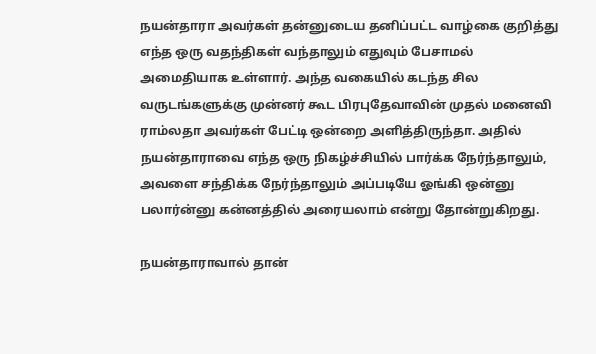நயன்தாரா அவர்கள் தன்னுடைய தனிப்பட்ட வாழ்கை குறித்து எந்த ஒரு வதந்திகள் வந்தாலும் எதுவும் பேசாமல் அமைதியாக உள்ளார். அந்த வகையில் கடந்த சில வருடங்களுக்கு முன்னர் கூட பிரபுதேவாவின் முதல் மனைவி ராம்லதா அவர்கள் பேட்டி ஒன்றை அளித்திருந்தா. அதில் நயன்தாராவை எந்த ஒரு நிகழ்ச்சியில் பார்க்க நேர்ந்தாலும், அவளை சந்திக்க நேர்ந்தாலும் அப்படியே ஓங்கி ஒன்னு பலார்ன்னு கன்னத்தில் அரையலாம் என்று தோன்றுகிறது.

நயன்தாராவால் தான்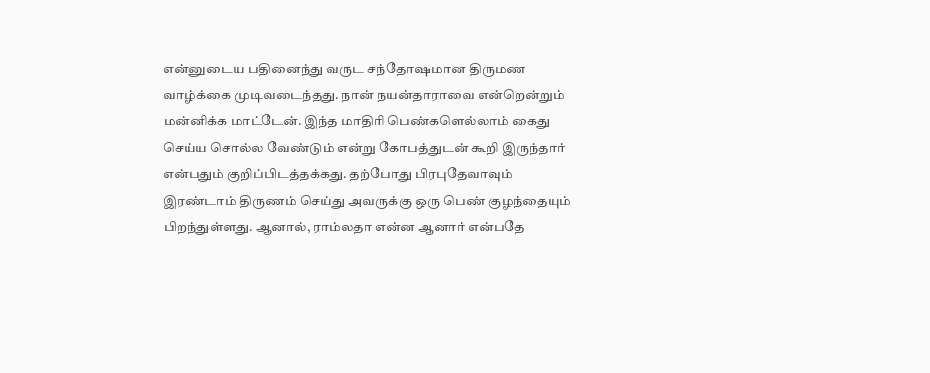என்னுடைய பதினைந்து வருட சந்தோஷமான திருமண வாழ்க்கை முடிவடைந்தது. நான் நயன்தாராவை என்றென்றும் மன்னிக்க மாட்டேன். இந்த மாதிரி பெண்களெல்லாம் கைது செய்ய சொல்ல வேண்டும் என்று கோபத்துடன் கூறி இருந்தார் என்பதும் குறிப்பிடத்தக்கது. தற்போது பிரபுதேவாவும் இரண்டாம் திருணம் செய்து அவருக்கு ஒரு பெண் குழந்தையும் பிறந்துள்ளது. ஆனால், ராம்லதா என்ன ஆனார் என்பதே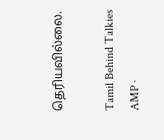தெரியவில்லை.

Tamil Behind Talkies AMP ·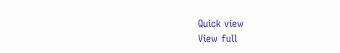Quick view
View full